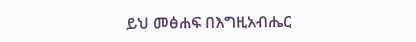ይህ መፅሐፍ በእግዚአብሔር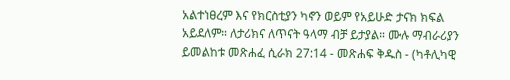አልተነፀረም እና የክርስቲያን ካኖን ወይም የአይሁድ ታናክ ክፍል አይደለም። ለታሪክና ለጥናት ዓላማ ብቻ ይታያል። ሙሉ ማብራሪያን ይመልከቱ መጽሐፈ ሲራክ 27:14 - መጽሐፍ ቅዱስ - (ካቶሊካዊ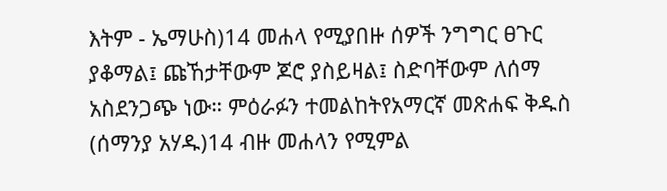እትም - ኤማሁስ)14 መሐላ የሚያበዙ ሰዎች ንግግር ፀጉር ያቆማል፤ ጩኸታቸውም ጆሮ ያስይዛል፤ ስድባቸውም ለሰማ አስደንጋጭ ነው። ምዕራፉን ተመልከትየአማርኛ መጽሐፍ ቅዱስ (ሰማንያ አሃዱ)14 ብዙ መሐላን የሚምል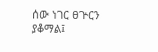ሰው ነገር ፀጕርን ያቆማል፤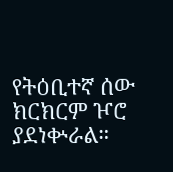የትዕቢተኛ ሰው ክርክርም ዦሮ ያደነቍራል።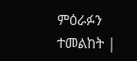ምዕራፉን ተመልከት |